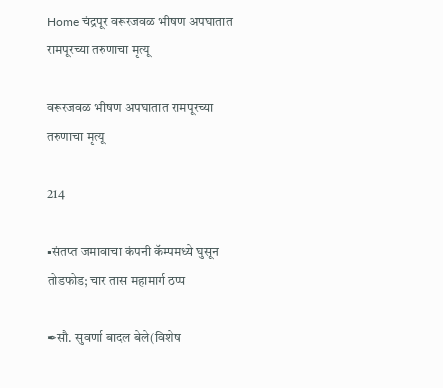Home चंद्रपूर वरूरजवळ भीषण अपघातात रामपूरच्या तरुणाचा मृत्यू

वरूरजवळ भीषण अपघातात रामपूरच्या तरुणाचा मृत्यू

214

▪संतप्त जमावाचा कंपनी कॅम्पमध्ये घुसून तोडफोड; चार तास महामार्ग ठप्प

✒सौ. सुवर्णा बादल बेले(विशेष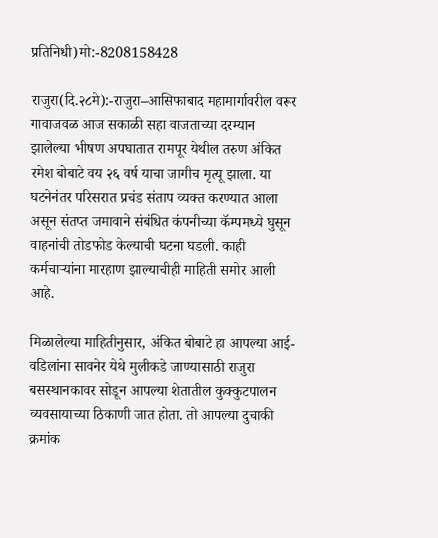प्रतिनिधी)मो:-8208158428

राजुरा(दि.२८मे):-राजुरा–आसिफाबाद महामार्गावरील वरूर गावाजवळ आज सकाळी सहा वाजताच्या दरम्यान झालेल्या भीषण अपघातात रामपूर येथील तरुण अंकित रमेश बोबाटे वय २६ वर्ष याचा जागीच मृत्यू झाला. या घटनेनंतर परिसरात प्रचंड संताप व्यक्त करण्यात आला असून संतप्त जमावाने संबंधित कंपनीच्या कॅम्पमध्ये घुसून वाहनांची तोडफोड केल्याची घटना घडली. काही कर्मचाऱ्यांना मारहाण झाल्याचीही माहिती समोर आली आहे.

मिळालेल्या माहितीनुसार, अंकित बोबाटे हा आपल्या आई-वडिलांना सावनेर येथे मुलीकडे जाण्यासाठी राजुरा बसस्थानकावर सोडून आपल्या शेतातील कुक्कुटपालन व्यवसायाच्या ठिकाणी जात होता. तो आपल्या दुचाकी क्रमांक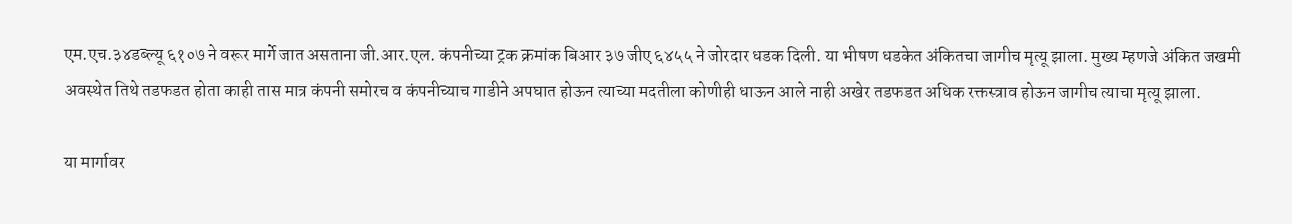एम.एच.३४डब्ल्यू ६१०७ ने वरूर मार्गे जात असताना जी.आर.एल. कंपनीच्या ट्रक क्रमांक बिआर ३७ जीए ६४५५ ने जोरदार धडक दिली. या भीषण धडकेत अंकितचा जागीच मृत्यू झाला. मुख्य म्हणजे अंकित जखमी अवस्थेत तिथे तडफडत होता काही तास मात्र कंपनी समोरच व कंपनीच्याच गाडीने अपघात होऊन त्याच्या मदतीला कोणीही धाऊन आले नाही अखेर तडफडत अधिक रक्तस्त्राव होऊन जागीच त्याचा मृत्यू झाला.

या मार्गावर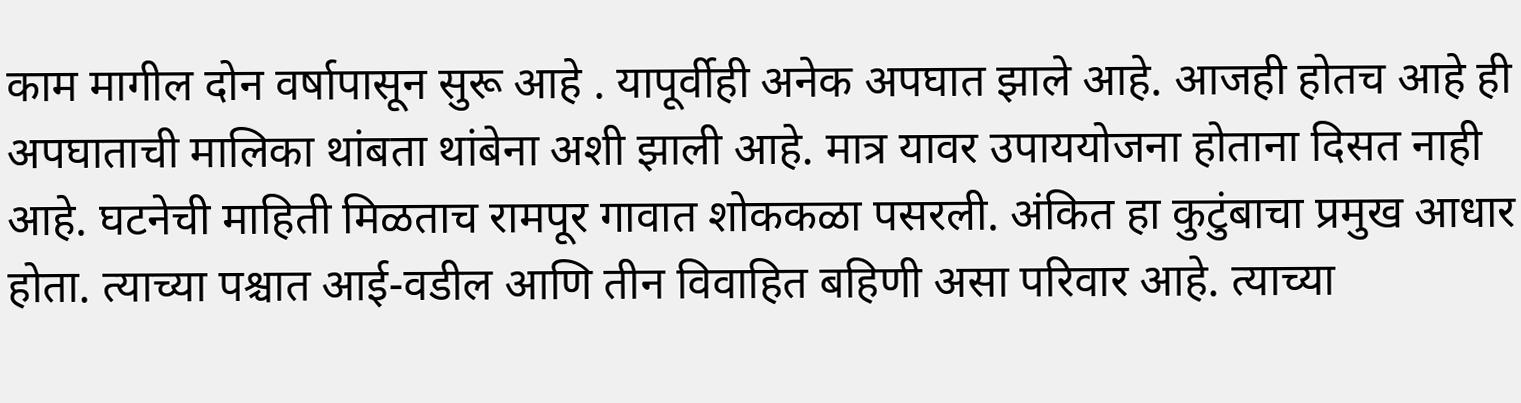काम मागील दोन वर्षापासून सुरू आहे . यापूर्वीही अनेक अपघात झाले आहे. आजही होतच आहे ही अपघाताची मालिका थांबता थांबेना अशी झाली आहे. मात्र यावर उपाययोजना होताना दिसत नाही आहे. घटनेची माहिती मिळताच रामपूर गावात शोककळा पसरली. अंकित हा कुटुंबाचा प्रमुख आधार होता. त्याच्या पश्चात आई-वडील आणि तीन विवाहित बहिणी असा परिवार आहे. त्याच्या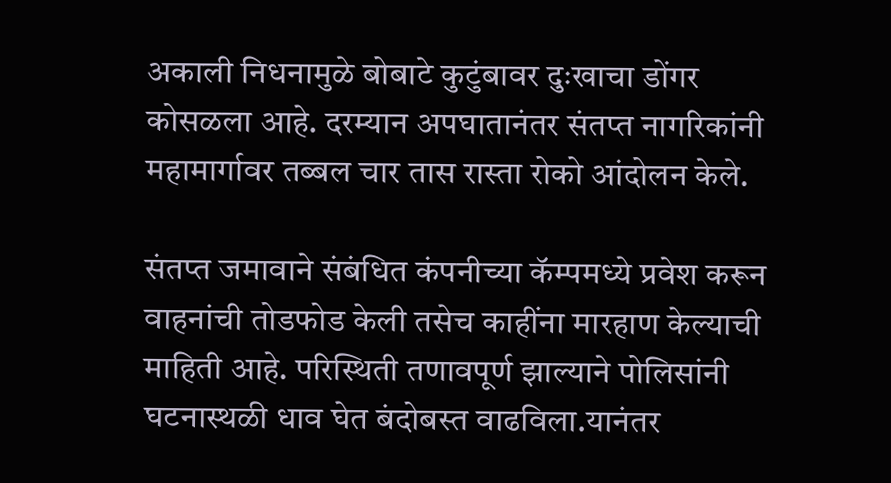अकाली निधनामुळे बोबाटे कुटुंबावर दुःखाचा डोंगर कोसळला आहे. दरम्यान अपघातानंतर संतप्त नागरिकांनी महामार्गावर तब्बल चार तास रास्ता रोको आंदोलन केले.

संतप्त जमावाने संबंधित कंपनीच्या कॅम्पमध्ये प्रवेश करून वाहनांची तोडफोड केली तसेच काहींना मारहाण केल्याची माहिती आहे. परिस्थिती तणावपूर्ण झाल्याने पोलिसांनी घटनास्थळी धाव घेत बंदोबस्त वाढविला.यानंतर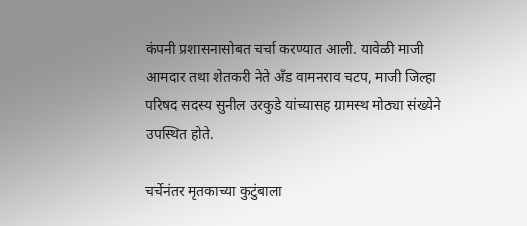कंपनी प्रशासनासोबत चर्चा करण्यात आली. यावेळी माजी आमदार तथा शेतकरी नेते अँड वामनराव चटप, माजी जिल्हा परिषद सदस्य सुनील उरकुडे यांच्यासह ग्रामस्थ मोठ्या संख्येने उपस्थित होते.

चर्चेनंतर मृतकाच्या कुटुंबाला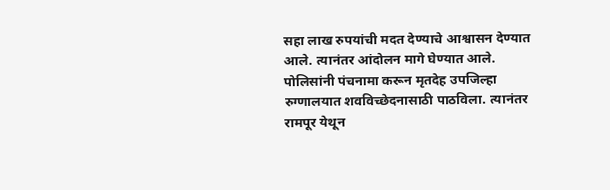सहा लाख रुपयांची मदत देण्याचे आश्वासन देण्यात आले. त्यानंतर आंदोलन मागे घेण्यात आले. पोलिसांनी पंचनामा करून मृतदेह उपजिल्हा रुग्णालयात शवविच्छेदनासाठी पाठविला. त्यानंतर रामपूर येथून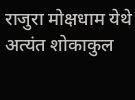राजुरा मोक्षधाम येथे अत्यंत शोकाकुल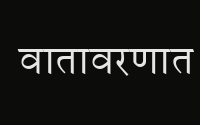वातावरणात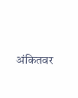अंकितवर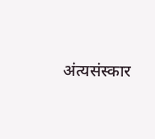अंत्यसंस्कार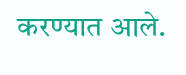करण्यात आले.